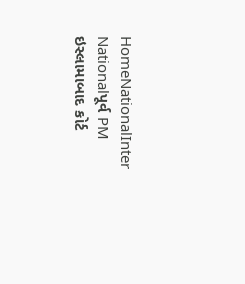HomeNationalInter Nationalપૂર્વ PM ઇસ્લામાબાદ કોર્ટ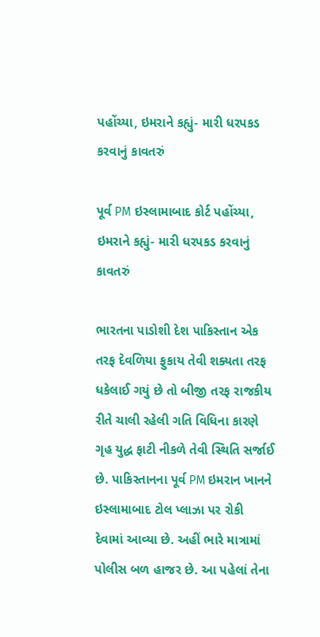પહોંચ્યા, ઇમરાને કહ્યું- મારી ધરપકડ કરવાનું કાવતરું

પૂર્વ PM ઇસ્લામાબાદ કોર્ટ પહોંચ્યા, ઇમરાને કહ્યું- મારી ધરપકડ કરવાનું કાવતરું

ભારતના પાડોશી દેશ પાકિસ્તાન એક તરફ દેવળિયા ફુકાય તેવી શક્યતા તરફ ધકેલાઈ ગયું છે તો બીજી તરફ રાજકીય રીતે ચાલી રહેલી ગતિ વિધિના કારણે ગૃહ યુદ્ધ ફાટી નીકળે તેવી સ્થિતિ સર્જાઈ છે. પાકિસ્તાનના પૂર્વ PM ઇમરાન ખાનને ઇસ્લામાબાદ ટોલ પ્લાઝા પર રોકી દેવામાં આવ્યા છે. અહીં ભારે માત્રામાં પોલીસ બળ હાજર છે. આ પહેલાં તેના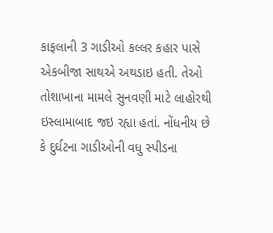કાફલાની 3 ગાડીઓ કલ્લર કહાર પાસે એકબીજા સાથએ અથડાઇ હતી. તેઓ તોશાખાના મામલે સુનવણી માટે લાહોરથી ઇસ્લામાબાદ જઇ રહ્યા હતાં. નોંધનીય છે કે દુર્ઘટના ગાડીઓની વધુ સ્પીડના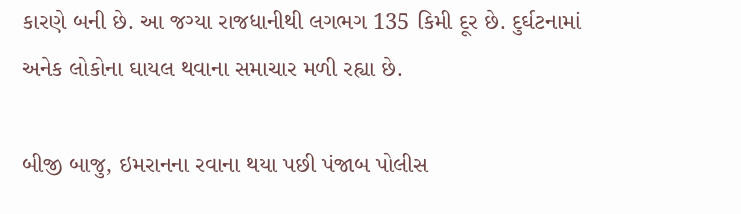કારણે બની છે. આ જગ્યા રાજધાનીથી લગભગ 135 કિમી દૂર છે. દુર્ઘટનામાં અનેક લોકોના ઘાયલ થવાના સમાચાર મળી રહ્યા છે.

બીજી બાજુ, ઇમરાનના રવાના થયા પછી પંજાબ પોલીસ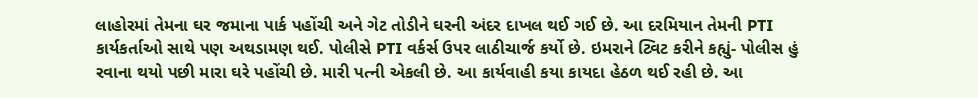લાહોરમાં તેમના ઘર જમાના પાર્ક પહોંચી અને ગેટ તોડીને ઘરની અંદર દાખલ થઈ ગઈ છે. આ દરમિયાન તેમની PTI કાર્યકર્તાઓ સાથે પણ અથડામણ થઈ. પોલીસે PTI વર્કર્સ ઉપર લાઠીચાર્જ કર્યો છે. ઇમરાને ટ્વિટ કરીને કહ્યું- પોલીસ હું રવાના થયો પછી મારા ઘરે પહોંચી છે. મારી પત્ની એકલી છે. આ કાર્યવાહી કયા કાયદા હેઠળ થઈ રહી છે. આ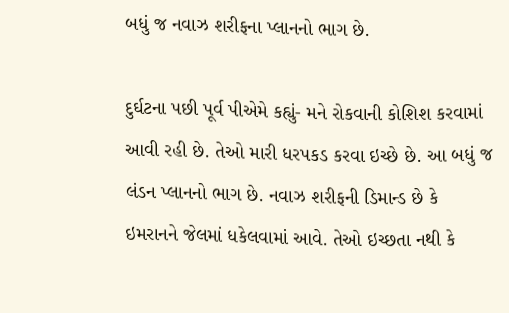બધું જ નવાઝ શરીફના પ્લાનનો ભાગ છે.

દુર્ઘટના પછી પૂર્વ પીએમે કહ્યું- મને રોકવાની કોશિશ કરવામાં આવી રહી છે. તેઓ મારી ધરપકડ કરવા ઇચ્છે છે. આ બધું જ લંડન પ્લાનનો ભાગ છે. નવાઝ શરીફની ડિમાન્ડ છે કે ઇમરાનને જેલમાં ધકેલવામાં આવે. તેઓ ઇચ્છતા નથી કે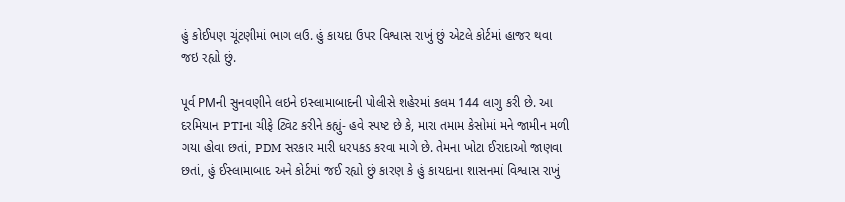હું કોઈપણ ચૂંટણીમાં ભાગ લઉ. હું કાયદા ઉપર વિશ્વાસ રાખું છું એટલે કોર્ટમાં હાજર થવા જઇ રહ્યો છું.

પૂર્વ PMની સુનવણીને લઇને ઇસ્લામાબાદની પોલીસે શહેરમાં કલમ 144 લાગુ કરી છે. આ દરમિયાન PTIના ચીફે ટ્વિટ કરીને કહ્યું- હવે સ્પષ્ટ છે કે, મારા તમામ કેસોમાં મને જામીન મળી ગયા હોવા છતાં, PDM સરકાર મારી ધરપકડ કરવા માગે છે. તેમના ખોટા ઈરાદાઓ જાણવા છતાં, હું ઈસ્લામાબાદ અને કોર્ટમાં જઈ રહ્યો છું કારણ કે હું કાયદાના શાસનમાં વિશ્વાસ રાખું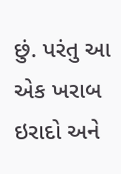છું. પરંતુ આ એક ખરાબ ઇરાદો અને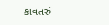કાવતરું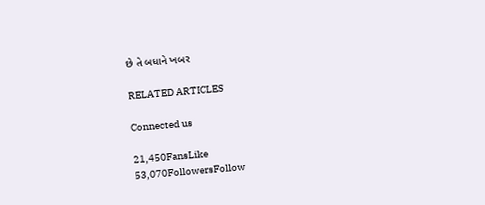છે તે બધાને ખબર

RELATED ARTICLES

Connected us

21,450FansLike
53,070FollowersFollow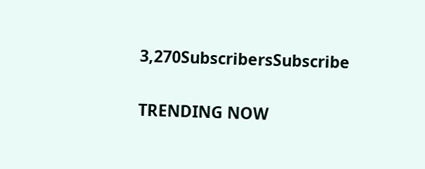3,270SubscribersSubscribe

TRENDING NOW